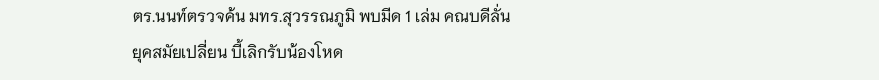ตร.นนท์ตรวจค้น มทร.สุวรรณภูมิ พบมีด 1 เล่ม คณบดีลั่นยุคสมัยเปลี่ยน บี้เลิกรับน้องโหด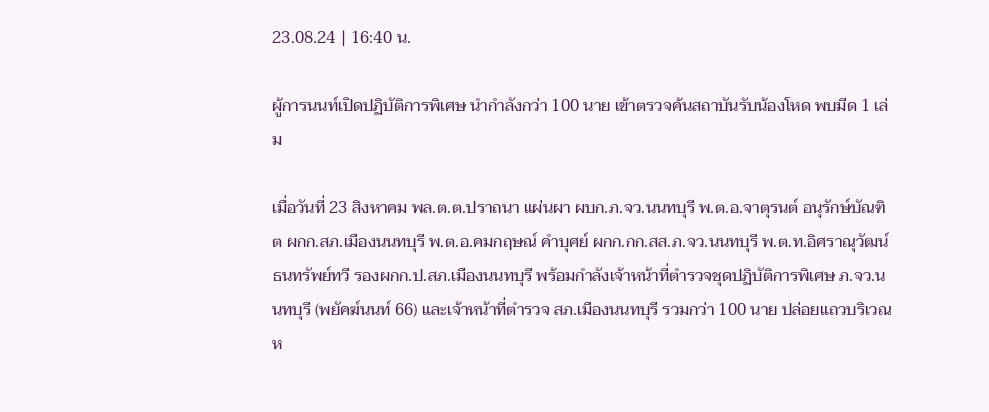23.08.24 | 16:40 น.

ผู้การนนท์เปิดปฏิบัติการพิเศษ นำกำลังกว่า 100 นาย เข้าตรวจค้นสถาบันรับน้องโหด พบมีด 1 เล่ม

เมื่อวันที่ 23 สิงหาคม พล.ต.ต.ปราถนา แผ่นผา ผบก.ภ.จว.นนทบุรี พ.ต.อ.จาตุรนต์ อนุรักษ์บัณฑิต ผกก.สภ.เมืองนนทบุรี พ.ต.อ.คมกฤษณ์ คำบุศย์ ผกก.กก.สส.ภ.จว.นนทบุรี พ.ต.ท.อิศราณุวัฒน์ ธนทรัพย์ทวี รองผกก.ป.สภ.เมืองนนทบุรี พร้อมกำลังเจ้าหน้าที่ตำรวจชุดปฏิบัติการพิเศษ ภ.จว.นนทบุรี (พยัคฆ์นนท์ 66) และเจ้าหน้าที่ตำรวจ สภ.เมืองนนทบุรี รวมกว่า 100 นาย ปล่อยแถวบริเวณห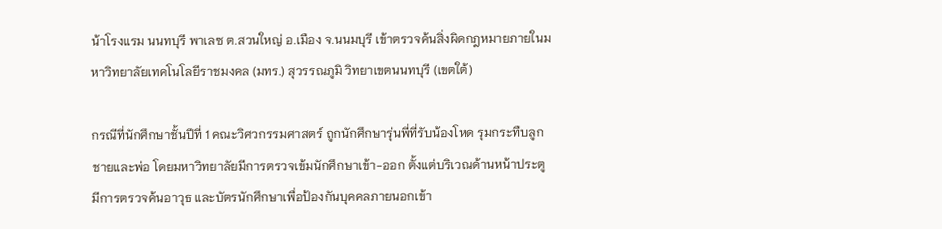น้าโรงแรม นนทบุรี พาเลซ ต.สวนใหญ่ อ.เมือง จ.นนมบุรี เข้าตรวจค้นสิ่งผิดกฎหมายภายในมหาวิทยาลัยเทคโนโลยีราชมงคล (มทร.) สุวรรณภูมิ วิทยาเขตนนทบุรี (เขตใต้)

กรณีที่นักศึกษาชั้นปีที่ 1 คณะวิศวกรรมศาสตร์ ถูกนักศึกษารุ่นพี่ที่รับน้องโหด รุมกระทืบลูกชายและพ่อ โดยมหาวิทยาลัยมีการตรวจเข้มนักศึกษาเข้า-ออก ตั้งแต่บริเวณด้านหน้าประตู มีการตรวจค้นอาวุธ และบัตรนักศึกษาเพื่อป้องกันบุคคลภายนอกเข้า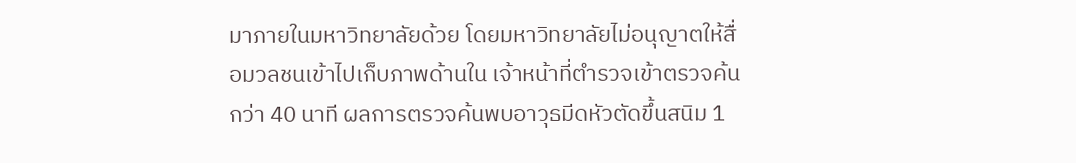มาภายในมหาวิทยาลัยด้วย โดยมหาวิทยาลัยไม่อนุญาตให้สื่อมวลชนเข้าไปเก็บภาพด้านใน เจ้าหน้าที่ตำรวจเข้าตรวจค้นกว่า 40 นาที ผลการตรวจค้นพบอาวุธมีดหัวตัดขึ้นสนิม 1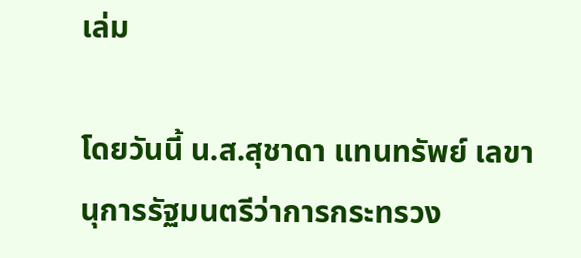เล่ม

โดยวันนี้ น.ส.สุชาดา แทนทรัพย์ เลขานุการรัฐมนตรีว่าการกระทรวง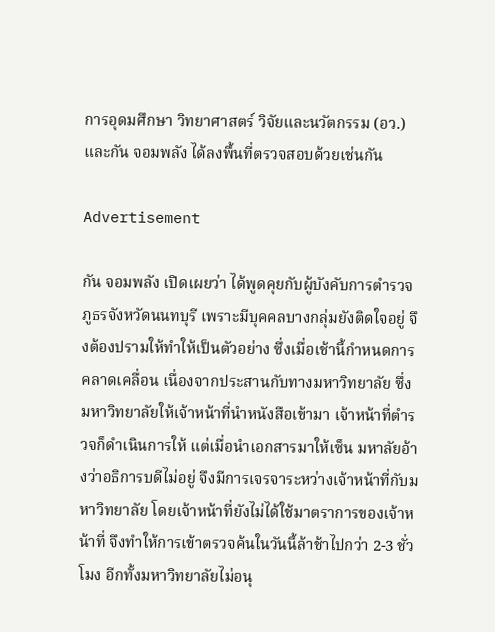การอุดมศึกษา วิทยาศาสตร์ วิจัยและนวัตกรรม (อว.) และกัน จอมพลัง ได้ลงพื้นที่ตรวจสอบด้วยเช่นกัน

Advertisement

กัน จอมพลัง เปิดเผยว่า ได้พูดคุยกับผู้บังคับการตำรวจภูธรจังหวัดนนทบุรี เพราะมีบุคคลบางกลุ่มยังติดใจอยู่ จึงต้องปรามให้ทำให้เป็นตัวอย่าง ซึ่งเมื่อเช้านี้กำหนดการคลาดเคลื่อน เนื่องจากประสานกับทางมหาวิทยาลัย ซึ่งมหาวิทยาลัยให้เจ้าหน้าที่นำหนังสือเข้ามา เจ้าหน้าที่ตำรวจก็ดำเนินการให้ แต่เมื่อนำเอกสารมาให้เซ็น มหาลัยอ้างว่าอธิการบดีไม่อยู่ จึงมีการเจรจาระหว่างเจ้าหน้าที่กับมหาวิทยาลัย โดยเจ้าหน้าที่ยังไม่ได้ใช้มาตราการของเจ้าหน้าที่ จึงทำให้การเข้าตรวจค้นในวันนี้ล้าช้าไปกว่า 2-3 ชั่วโมง อีกทั้งมหาวิทยาลัยไม่อนุ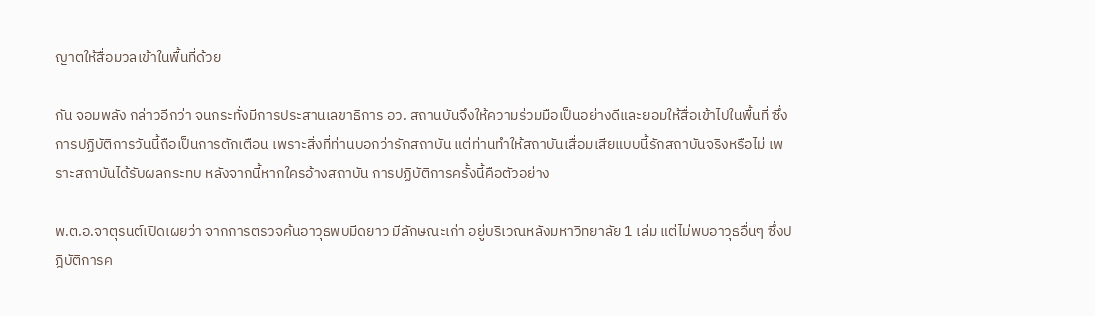ญาตให้สื่อมวลเข้าในพื้นที่ด้วย

กัน จอมพลัง กล่าวอีกว่า จนกระทั่งมีการประสานเลขาธิการ อว. สถานบันจึงให้ความร่วมมือเป็นอย่างดีและยอมให้สื่อเข้าไปในพื้นที่ ซึ่งการปฏิบัติการวันนี้ถือเป็นการตักเตือน เพราะสิ่งที่ท่านบอกว่ารักสถาบัน แต่ท่านทำให้สถาบันเสื่อมเสียแบบนี้รักสถาบันจริงหรือไม่ เพราะสถาบันได้รับผลกระทบ หลังจากนี้หากใครอ้างสถาบัน การปฏิบัติการครั้งนี้คือตัวอย่าง

พ.ต.อ.จาตุรนต์เปิดเผยว่า จากการตรวจค้นอาวุธพบมีดยาว มีลักษณะเก่า อยู่บริเวณหลังมหาวิทยาลัย 1 เล่ม แต่ไม่พบอาวุธอื่นๆ ซึ่งปฎิบัติการค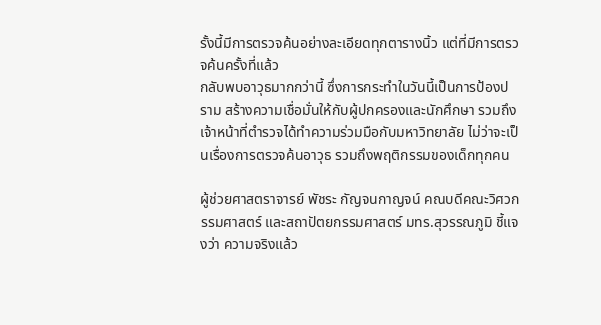รั้งนี้มีการตรวจค้นอย่างละเอียดทุกตารางนิ้ว แต่ที่มีการตรวจค้นครั้งที่แล้ว
กลับพบอาวุธมากกว่านี้ ซึ่งการกระทำในวันนี้เป็นการป้องปราม สร้างความเชื่อมั่นให้กับผู้ปกครองและนักศึกษา รวมถึงเจ้าหน้าที่ตำรวจได้ทำความร่วมมือกับมหาวิทยาลัย ไม่ว่าจะเป็นเรื่องการตรวจค้นอาวุธ รวมถึงพฤติกรรมของเด็กทุกคน

ผู้ช่วยศาสตราจารย์ พัชระ กัญจนกาญจน์ คณบดีคณะวิศวกรรมศาสตร์ และสถาปัตยกรรมศาสตร์ มทร.สุวรรณภูมิ ชี้แจงว่า ความจริงแล้ว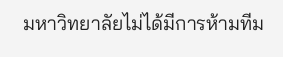มหาวิทยาลัยไม่ได้มีการห้ามทีม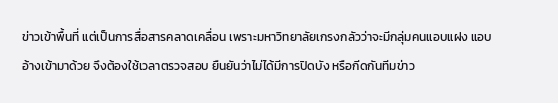ข่าวเข้าพื้นที่ แต่เป็นการสื่อสารคลาดเคลื่อน เพราะมหาวิทยาลัยเกรงกลัวว่าจะมีกลุ่มคนแอบแฝง แอบอ้างเข้ามาด้วย จึงต้องใช้เวลาตรวจสอบ ยืนยันว่าไม่ได้มีการปิดบัง หรือกีดกันทีมข่าว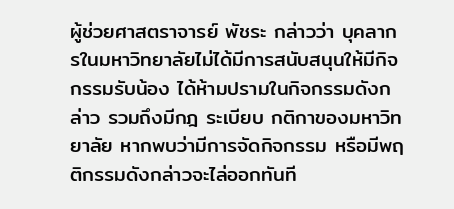ผู้ช่วยศาสตราจารย์ พัชระ กล่าวว่า บุคลากรในมหาวิทยาลัยไม่ได้มีการสนับสนุนให้มีกิจกรรมรับน้อง ได้ห้ามปรามในกิจกรรมดังกล่าว รวมถึงมีกฎ ระเบียบ กติกาของมหาวิทยาลัย หากพบว่ามีการจัดกิจกรรม หรือมีพฤติกรรมดังกล่าวจะไล่ออกทันที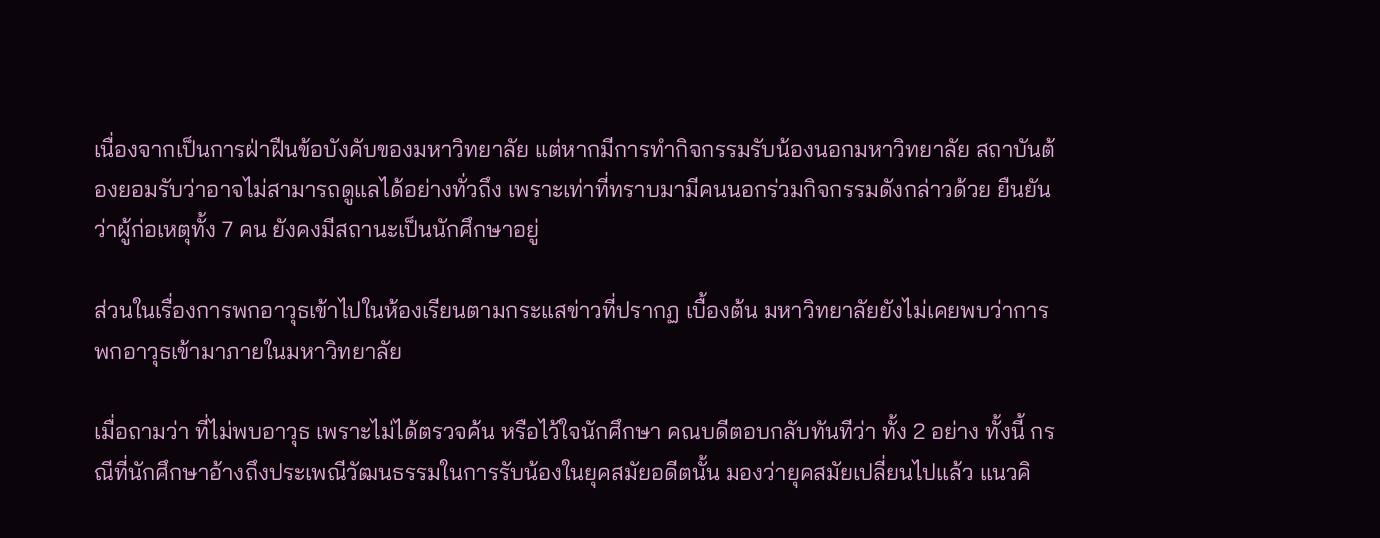เนื่องจากเป็นการฝ่าฝืนข้อบังคับของมหาวิทยาลัย แต่หากมีการทำกิจกรรมรับน้องนอกมหาวิทยาลัย สถาบันต้องยอมรับว่าอาจไม่สามารถดูแลได้อย่างทั่วถึง เพราะเท่าที่ทราบมามีคนนอกร่วมกิจกรรมดังกล่าวด้วย ยืนยันว่าผู้ก่อเหตุทั้ง 7 คน ยังคงมีสถานะเป็นนักศึกษาอยู่

ส่วนในเรื่องการพกอาวุธเข้าไปในห้องเรียนตามกระแสข่าวที่ปรากฏ เบื้องต้น มหาวิทยาลัยยังไม่เคยพบว่าการพกอาวุธเข้ามาภายในมหาวิทยาลัย

เมื่อถามว่า ที่ไม่พบอาวุธ เพราะไม่ได้ตรวจค้น หรือไว้ใจนักศึกษา คณบดีตอบกลับทันทีว่า ทั้ง 2 อย่าง ทั้งนี้ กรณีที่นักศึกษาอ้างถึงประเพณีวัฒนธรรมในการรับน้องในยุคสมัยอดีตนั้น มองว่ายุคสมัยเปลี่ยนไปแล้ว แนวคิ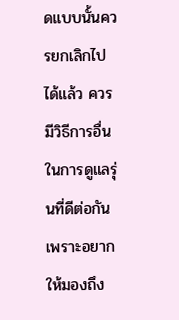ดแบบนั้นควรยกเลิกไปได้แล้ว ควรมีวิธีการอื่นในการดูแลรุ่นที่ดีต่อกัน เพราะอยากให้มองถึง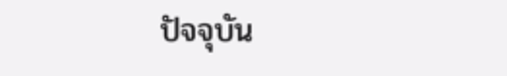ปัจจุบัน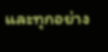และทุกอย่าง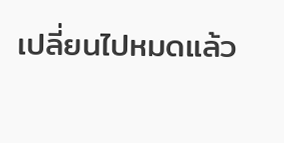เปลี่ยนไปหมดแล้ว